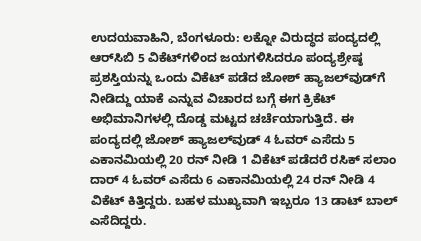ಉದಯವಾಹಿನಿ, ಬೆಂಗಳೂರು: ಲಕ್ನೋ ವಿರುದ್ಧದ ಪಂದ್ಯದಲ್ಲಿ ಆರ್‌ಸಿಬಿ 5 ವಿಕೆಟ್‌ಗಳಿಂದ ಜಯಗಳಿಸಿದರೂ ಪಂದ್ಯಶ್ರೇಷ್ಠ ಪ್ರಶಸ್ತಿಯನ್ನು ಒಂದು ವಿಕೆಟ್ ಪಡೆದ ಜೋಶ್ ಹ್ಯಾಜಲ್‌ವುಡ್‌ಗೆ ನೀಡಿದ್ದು ಯಾಕೆ ಎನ್ನುವ ವಿಚಾರದ ಬಗ್ಗೆ ಈಗ ಕ್ರಿಕೆಟ್‌ ಅಭಿಮಾನಿಗಳಲ್ಲಿ ದೊಡ್ಡ ಮಟ್ಟದ ಚರ್ಚೆಯಾಗುತ್ತಿದೆ. ಈ ಪಂದ್ಯದಲ್ಲಿ ಜೋಶ್ ಹ್ಯಾಜಲ್‌ವುಡ್ 4 ಓವರ್‌ ಎಸೆದು 5 ಎಕಾನಮಿಯಲ್ಲಿ 20 ರನ್‌ ನೀಡಿ 1 ವಿಕೆಟ್‌ ಪಡೆದರೆ ರಸಿಕ್‌ ಸಲಾಂ ದಾರ್‌ 4 ಓವರ್‌ ಎಸೆದು 6 ಎಕಾನಮಿಯಲ್ಲಿ 24 ರನ್‌ ನೀಡಿ 4 ವಿಕೆಟ್‌ ಕಿತ್ತಿದ್ದರು. ಬಹಳ ಮುಖ್ಯವಾಗಿ ಇಬ್ಬರೂ 13 ಡಾಟ್‌ ಬಾಲ್‌ ಎಸೆದಿದ್ದರು.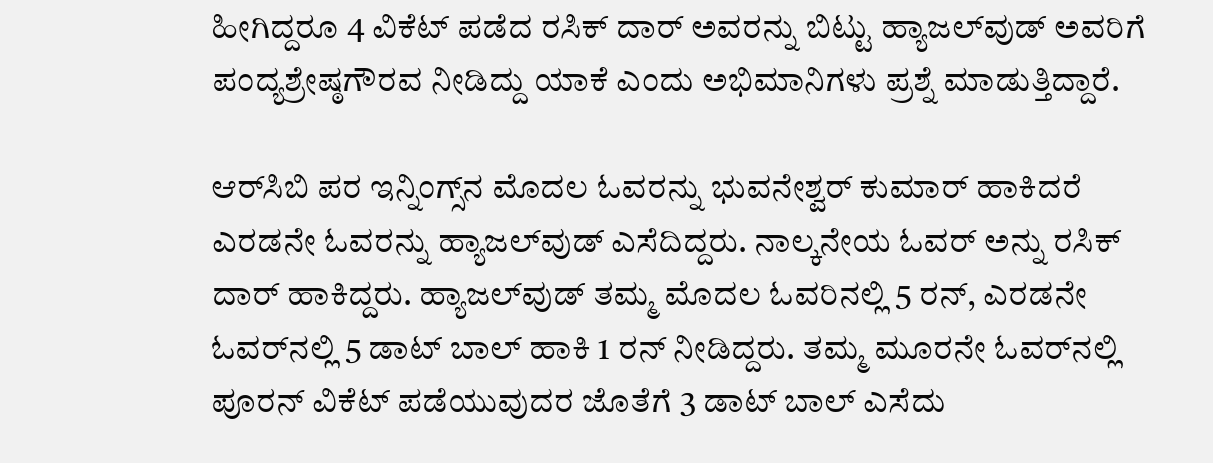ಹೀಗಿದ್ದರೂ 4 ವಿಕೆಟ್‌ ಪಡೆದ ರಸಿಕ್‌ ದಾರ್‌ ಅವರನ್ನು ಬಿಟ್ಟು ಹ್ಯಾಜಲ್‌ವುಡ್ ಅವರಿಗೆ ಪಂದ್ಯಶ್ರೇಷ್ಠಗೌರವ ನೀಡಿದ್ದು ಯಾಕೆ ಎಂದು ಅಭಿಮಾನಿಗಳು ಪ್ರಶ್ನೆ ಮಾಡುತ್ತಿದ್ದಾರೆ.

ಆರ್‌ಸಿಬಿ ಪರ ಇನ್ನಿಂಗ್ಸ್‌ನ ಮೊದಲ ಓವರನ್ನು ಭುವನೇಶ್ವರ್‌ ಕುಮಾರ್‌ ಹಾಕಿದರೆ ಎರಡನೇ ಓವರನ್ನು ಹ್ಯಾಜಲ್‌ವುಡ್ ಎಸೆದಿದ್ದರು. ನಾಲ್ಕನೇಯ ಓವರ್‌ ಅನ್ನು ರಸಿಕ್‌ ದಾರ್‌ ಹಾಕಿದ್ದರು. ಹ್ಯಾಜಲ್‌ವುಡ್‌ ತಮ್ಮ ಮೊದಲ ಓವರಿನಲ್ಲಿ 5 ರನ್‌, ಎರಡನೇ ಓವರ್‌ನಲ್ಲಿ 5 ಡಾಟ್‌ ಬಾಲ್‌ ಹಾಕಿ 1 ರನ್‌ ನೀಡಿದ್ದರು. ತಮ್ಮ ಮೂರನೇ ಓವರ್‌ನಲ್ಲಿ ಪೂರನ್‌ ವಿಕೆಟ್‌ ಪಡೆಯುವುದರ ಜೊತೆಗೆ 3 ಡಾಟ್‌ ಬಾಲ್‌ ಎಸೆದು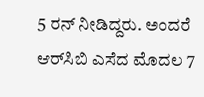5 ರನ್‌ ನೀಡಿದ್ದರು. ಅಂದರೆ ಆರ್‌ಸಿಬಿ ಎಸೆದ ಮೊದಲ 7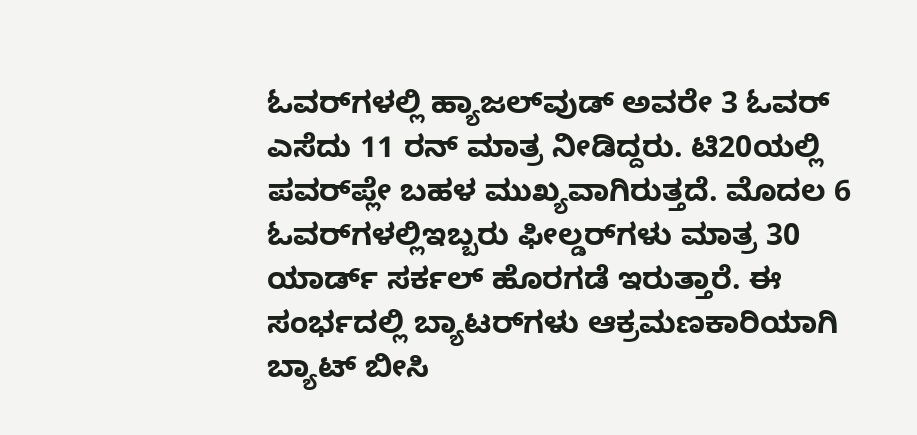ಓವರ್‌ಗಳಲ್ಲಿ ಹ್ಯಾಜಲ್‌ವುಡ್‌ ಅವರೇ 3 ಓವರ್‌ ಎಸೆದು 11 ರನ್‌ ಮಾತ್ರ ನೀಡಿದ್ದರು. ಟಿ20ಯಲ್ಲಿ ಪವರ್‌ಪ್ಲೇ ಬಹಳ ಮುಖ್ಯವಾಗಿರುತ್ತದೆ. ಮೊದಲ 6 ಓವರ್‌ಗಳಲ್ಲಿಇಬ್ಬರು ಫೀಲ್ಡರ್‌ಗಳು ಮಾತ್ರ 30 ಯಾರ್ಡ್‌ ಸರ್ಕಲ್‌ ಹೊರಗಡೆ ಇರುತ್ತಾರೆ. ಈ ಸಂರ್ಭದಲ್ಲಿ ಬ್ಯಾಟರ್‌ಗಳು ಆಕ್ರಮಣಕಾರಿಯಾಗಿ ಬ್ಯಾಟ್‌ ಬೀಸಿ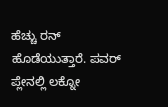ಹೆಚ್ಚು ರನ್‌ ಹೊಡೆಯುತ್ತಾರೆ. ಪವರ್‌ ಪ್ಲೇನಲ್ಲಿ ಲಕ್ನೋ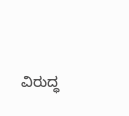ವಿರುದ್ಧ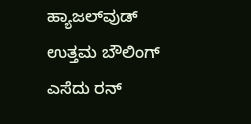ಹ್ಯಾಜಲ್‌ವುಡ್‌ ಉತ್ತಮ ಬೌಲಿಂಗ್‌ ಎಸೆದು ರನ್‌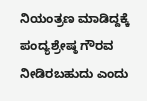ನಿಯಂತ್ರಣ ಮಾಡಿದ್ದಕ್ಕೆ ಪಂದ್ಯಶ್ರೇಷ್ಠ ಗೌರವ ನೀಡಿರಬಹುದು ಎಂದು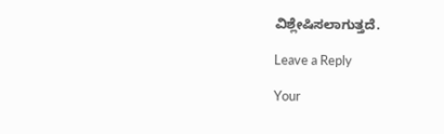ವಿಶ್ಲೇಷಿಸಲಾಗುತ್ತದೆ.

Leave a Reply

Your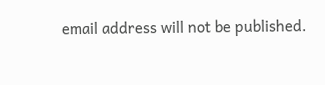email address will not be published.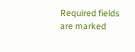Required fields are marked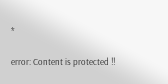*

error: Content is protected !!